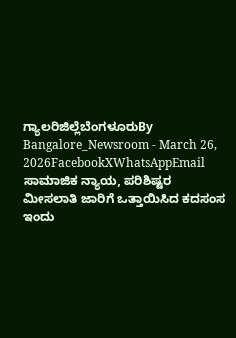ಗ್ಯಾಲರಿಜಿಲ್ಲೆಬೆಂಗಳೂರುBy Bangalore_Newsroom - March 26, 2026FacebookXWhatsAppEmail ಸಾಮಾಜಿಕ ನ್ಯಾಯ, ಪರಿಶಿಷ್ಟರ ಮೀಸಲಾತಿ ಜಾರಿಗೆ ಒತ್ತಾಯಿಸಿದ ಕದಸಂಸ ಇಂದು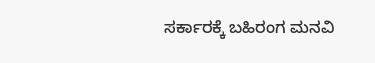ಸರ್ಕಾರಕ್ಕೆ ಬಹಿರಂಗ ಮನವಿ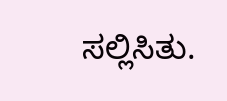ಸಲ್ಲಿಸಿತು.